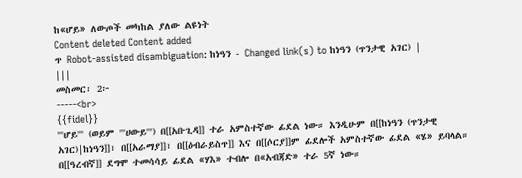ከ«ሆይ» ለውጦች መካከል ያለው ልዩነት
Content deleted Content added
ጥ Robot-assisted disambiguation: ከነዓን - Changed link(s) to ከነዓን (ጥንታዊ አገር) |
|||
መስመር፡ 2፦
-----<br>
{{fidel}}
'''ሆይ''' (ወይም '''ሀውይ''') በ[[አቡጊዳ]] ተራ አምስተኛው ፊደል ነው። እንዲሁም በ[[ከነዓን (ጥንታዊ አገር)|ከነዓን]]፣ በ[[አራማያ]]፣ በ[[ዕብራይስጥ]] እና በ[[ሶርያ]]ም ፊደሎች አምስተኛው ፊደል «ሄ» ይባላል።
በ[[ዓረብኛ]] ደግሞ ተመሳሳይ ፊደል «ሃእ» ተብሎ በ«አብጃድ» ተራ 5ኛ ነው።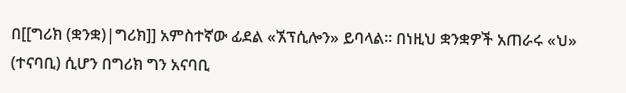በ[[ግሪክ (ቋንቋ)|ግሪክ]] አምስተኛው ፊደል «ኧፕሲሎን» ይባላል። በነዚህ ቋንቋዎች አጠራሩ «ህ» (ተናባቢ) ሲሆን በግሪክ ግን አናባቢ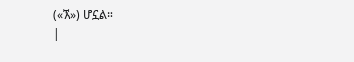(«ኧ») ሆኗል።
|